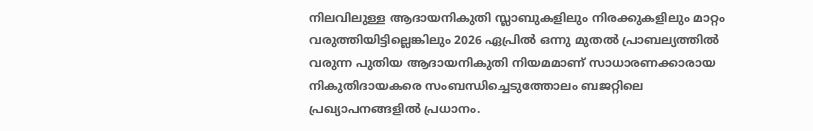നിലവിലുള്ള ആദായനികുതി സ്ലാബുകളിലും നിരക്കുകളിലും മാറ്റം വരുത്തിയിട്ടില്ലെങ്കിലും 2026 ഏപ്രിൽ ഒന്നു മുതൽ പ്രാബല്യത്തിൽ വരുന്ന പുതിയ ആദായനികുതി നിയമമാണ് സാധാരണക്കാരായ നികുതിദായകരെ സംബന്ധിച്ചെടുത്തോലം ബജറ്റിലെ പ്രഖ്യാപനങ്ങളിൽ പ്രധാനം.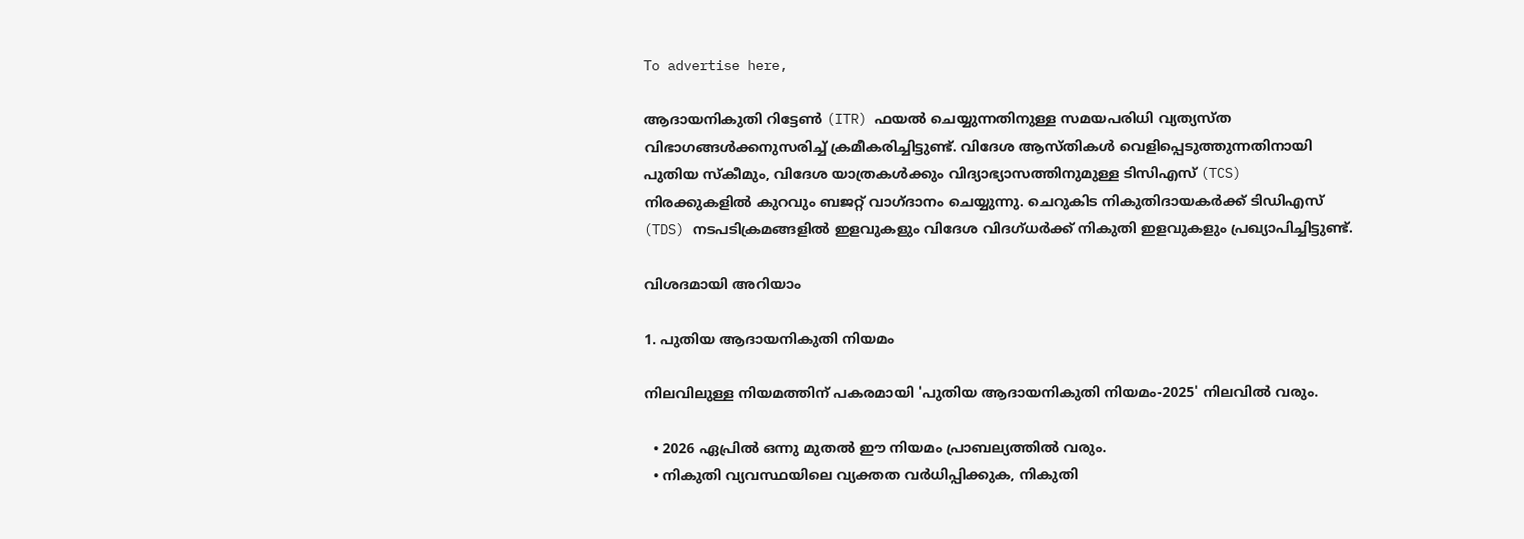To advertise here,

ആദായനികുതി റിട്ടേൺ (ITR) ഫയൽ ചെയ്യുന്നതിനുള്ള സമയപരിധി വ്യത്യസ്ത വിഭാഗങ്ങൾക്കനുസരിച്ച് ക്രമീകരിച്ചിട്ടുണ്ട്. വിദേശ ആസ്തികൾ വെളിപ്പെടുത്തുന്നതിനായി പുതിയ സ്‌കീമും, വിദേശ യാത്രകൾക്കും വിദ്യാഭ്യാസത്തിനുമുള്ള ടിസിഎസ് (TCS) നിരക്കുകളിൽ കുറവും ബജറ്റ് വാഗ്ദാനം ചെയ്യുന്നു. ചെറുകിട നികുതിദായകർക്ക് ടിഡിഎസ് (TDS) നടപടിക്രമങ്ങളിൽ ഇളവുകളും വിദേശ വിദഗ്ധർക്ക് നികുതി ഇളവുകളും പ്രഖ്യാപിച്ചിട്ടുണ്ട്.

വിശദമായി അറിയാം

1. പുതിയ ആദായനികുതി നിയമം

നിലവിലുള്ള നിയമത്തിന് പകരമായി 'പുതിയ ആദായനികുതി നിയമം-2025' നിലവിൽ വരും.

  • 2026 ഏപ്രിൽ ഒന്നു മുതൽ ഈ നിയമം പ്രാബല്യത്തിൽ വരും.
  • നികുതി വ്യവസ്ഥയിലെ വ്യക്തത വർധിപ്പിക്കുക, നികുതി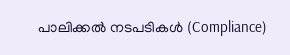പാലിക്കൽ നടപടികൾ (Compliance)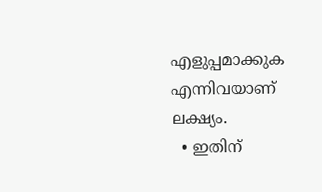എളുപ്പമാക്കുക എന്നിവയാണ് ലക്ഷ്യം.
  • ഇതിന്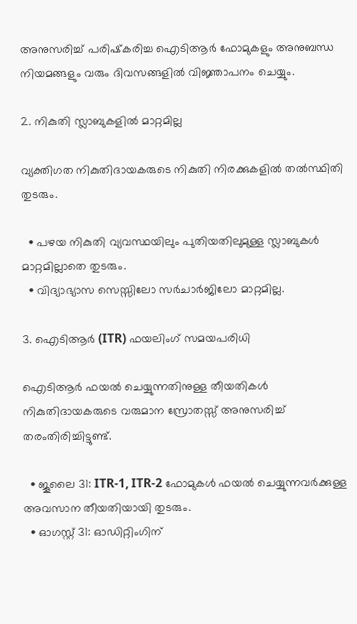അനുസരിച്ച് പരിഷ്‌കരിച്ച ഐടിആർ ഫോമുകളും അനുബന്ധ നിയമങ്ങളും വരും ദിവസങ്ങളിൽ വിജ്ഞാപനം ചെയ്യും.

2. നികുതി സ്ലാബുകളിൽ മാറ്റമില്ല

വ്യക്തിഗത നികുതിദായകരുടെ നികുതി നിരക്കുകളിൽ തൽസ്ഥിതി തുടരും.

  • പഴയ നികുതി വ്യവസ്ഥയിലും പുതിയതിലുമുള്ള സ്ലാബുകൾ മാറ്റമില്ലാതെ തുടരും.
  • വിദ്യാഭ്യാസ സെസ്സിലോ സർചാർജിലോ മാറ്റമില്ല.

3. ഐടിആർ (ITR) ഫയലിംഗ് സമയപരിധി

ഐടിആർ ഫയൽ ചെയ്യുന്നതിനുള്ള തീയതികൾ നികുതിദായകരുടെ വരുമാന സ്രോതസ്സ് അനുസരിച്ച് തരംതിരിച്ചിട്ടുണ്ട്.

  • ജൂലൈ 31: ITR-1, ITR-2 ഫോമുകൾ ഫയൽ ചെയ്യുന്നവർക്കുള്ള അവസാന തീയതിയായി തുടരും.
  • ഓഗസ്റ്റ് 31: ഓഡിറ്റിംഗിന്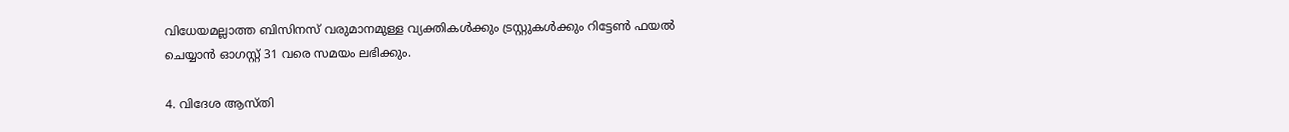വിധേയമല്ലാത്ത ബിസിനസ് വരുമാനമുള്ള വ്യക്തികൾക്കും ട്രസ്റ്റുകൾക്കും റിട്ടേൺ ഫയൽ ചെയ്യാൻ ഓഗസ്റ്റ് 31 വരെ സമയം ലഭിക്കും.

4. വിദേശ ആസ്തി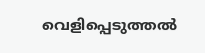വെളിപ്പെടുത്തൽ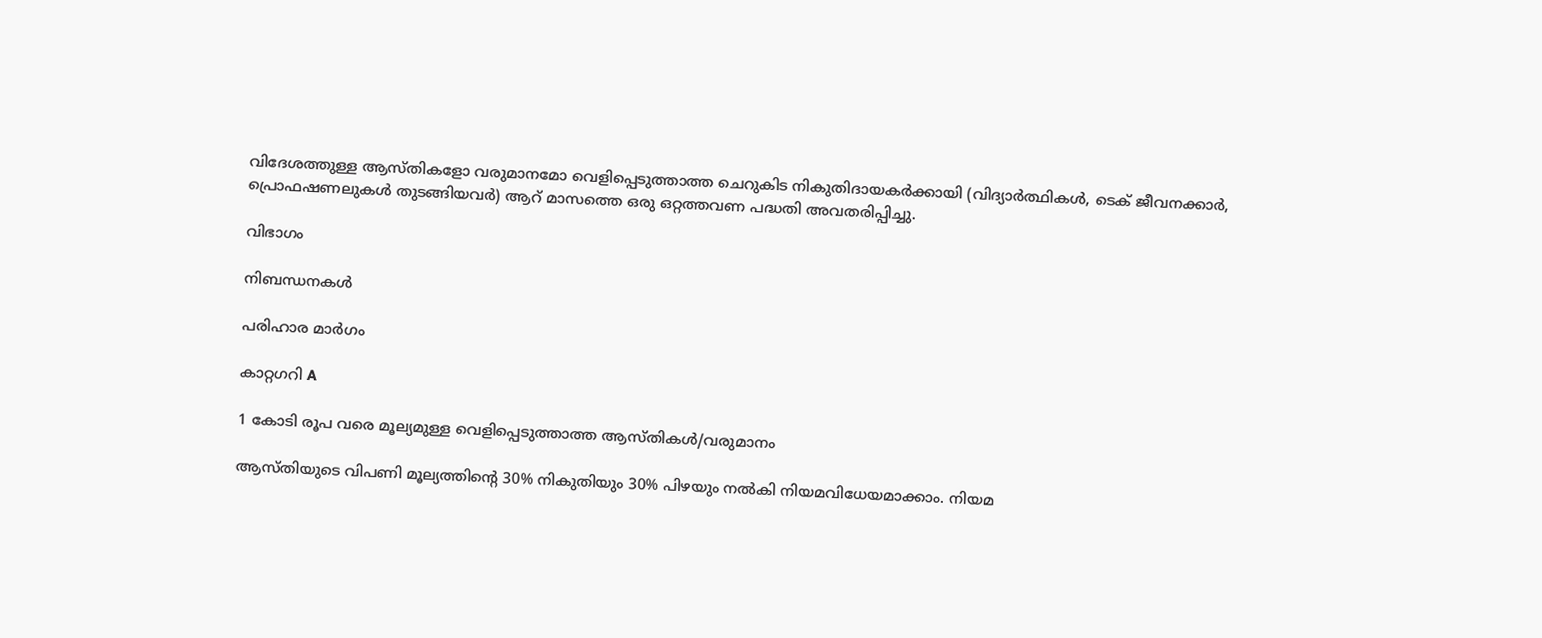വിദേശത്തുള്ള ആസ്തികളോ വരുമാനമോ വെളിപ്പെടുത്താത്ത ചെറുകിട നികുതിദായകർക്കായി (വിദ്യാർത്ഥികൾ, ടെക് ജീവനക്കാർ, പ്രൊഫഷണലുകൾ തുടങ്ങിയവർ) ആറ് മാസത്തെ ഒരു ഒറ്റത്തവണ പദ്ധതി അവതരിപ്പിച്ചു.

വിഭാഗം

നിബന്ധനകൾ

പരിഹാര മാർഗം

കാറ്റഗറി A

1 കോടി രൂപ വരെ മൂല്യമുള്ള വെളിപ്പെടുത്താത്ത ആസ്തികൾ/വരുമാനം

ആസ്തിയുടെ വിപണി മൂല്യത്തിന്റെ 30% നികുതിയും 30% പിഴയും നൽകി നിയമവിധേയമാക്കാം. നിയമ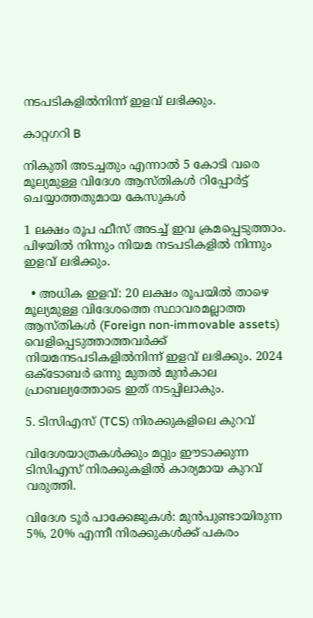നടപടികളിൽനിന്ന്‌ ഇളവ് ലഭിക്കും.

കാറ്റഗറി B

നികുതി അടച്ചതും എന്നാൽ 5 കോടി വരെ മൂല്യമുള്ള വിദേശ ആസ്തികൾ റിപ്പോർട്ട് ചെയ്യാത്തതുമായ കേസുകൾ

1 ലക്ഷം രൂപ ഫീസ് അടച്ച് ഇവ ക്രമപ്പെടുത്താം. പിഴയിൽ നിന്നും നിയമ നടപടികളിൽ നിന്നും ഇളവ് ലഭിക്കും.

  • അധിക ഇളവ്: 20 ലക്ഷം രൂപയിൽ താഴെ മൂല്യമുള്ള വിദേശത്തെ സ്ഥാവരമല്ലാത്ത ആസ്തികൾ (Foreign non-immovable assets) വെളിപ്പെടുത്താത്തവർക്ക് നിയമനടപടികളിൽനിന്ന് ഇളവ് ലഭിക്കും. 2024 ഒക്ടോബർ ഒന്നു മുതൽ മുൻകാല പ്രാബല്യത്തോടെ ഇത് നടപ്പിലാകും.

5. ടിസിഎസ് (TCS) നിരക്കുകളിലെ കുറവ്

വിദേശയാത്രകൾക്കും മറ്റും ഈടാക്കുന്ന ടിസിഎസ് നിരക്കുകളിൽ കാര്യമായ കുറവ് വരുത്തി.

വിദേശ ടൂർ പാക്കേജുകൾ: മുൻപുണ്ടായിരുന്ന 5%, 20% എന്നീ നിരക്കുകൾക്ക് പകരം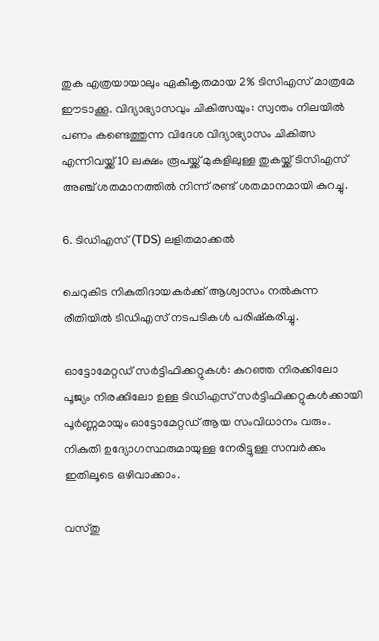തുക എത്രയായാലും ഏകീകൃതമായ 2% ടിസിഎസ് മാത്രമേ ഈടാക്കൂ. വിദ്യാഭ്യാസവും ചികിത്സയും: സ്വന്തം നിലയിൽ പണം കണ്ടെത്തുന്ന വിദേശ വിദ്യാഭ്യാസം ചികിത്സ എന്നിവയ്ക്ക് 10 ലക്ഷം രൂപയ്ക്ക് മുകളിലുള്ള തുകയ്ക്ക് ടിസിഎസ് അഞ്ച് ശതമാനത്തിൽ നിന്ന് രണ്ട് ശതമാനമായി കുറച്ചു.

6. ടിഡിഎസ് (TDS) ലളിതമാക്കൽ

ചെറുകിട നികുതിദായകർക്ക് ആശ്വാസം നൽകുന്ന രീതിയിൽ ടിഡിഎസ് നടപടികൾ പരിഷ്‌കരിച്ചു.

ഓട്ടോമേറ്റഡ് സർട്ടിഫിക്കറ്റുകൾ: കുറഞ്ഞ നിരക്കിലോ പൂജ്യം നിരക്കിലോ ഉള്ള ടിഡിഎസ് സർട്ടിഫിക്കറ്റുകൾക്കായി പൂർണ്ണമായും ഓട്ടോമേറ്റഡ് ആയ സംവിധാനം വരും. നികുതി ഉദ്യോഗസ്ഥരുമായുള്ള നേരിട്ടുള്ള സമ്പർക്കം ഇതിലൂടെ ഒഴിവാക്കാം.

വസ്തു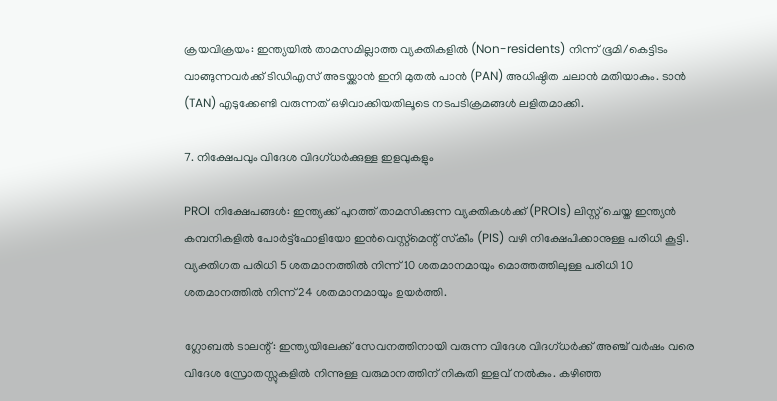ക്രയവിക്രയം: ഇന്ത്യയിൽ താമസമില്ലാത്ത വ്യക്തികളിൽ (Non-residents) നിന്ന് ഭൂമി/കെട്ടിടം വാങ്ങുന്നവർക്ക് ടിഡിഎസ് അടയ്ക്കാൻ ഇനി മുതൽ പാൻ (PAN) അധിഷ്ഠിത ചലാൻ മതിയാകും. ടാൻ (TAN) എടുക്കേണ്ടി വരുന്നത് ഒഴിവാക്കിയതിലൂടെ നടപടിക്രമങ്ങൾ ലളിതമാക്കി.

7. നിക്ഷേപവും വിദേശ വിദഗ്ധർക്കുള്ള ഇളവുകളും

PROI നിക്ഷേപങ്ങൾ: ഇന്ത്യക്ക് പുറത്ത് താമസിക്കുന്ന വ്യക്തികൾക്ക് (PROIs) ലിസ്റ്റ് ചെയ്ത ഇന്ത്യൻ കമ്പനികളിൽ പോർട്ട്ഫോളിയോ ഇൻവെസ്റ്റ്മെന്റ് സ്‌കീം (PIS) വഴി നിക്ഷേപിക്കാനുള്ള പരിധി കൂട്ടി. വ്യക്തിഗത പരിധി 5 ശതമാനത്തിൽ നിന്ന് 10 ശതമാനമായും മൊത്തത്തിലുള്ള പരിധി 10 ശതമാനത്തിൽ നിന്ന് 24 ശതമാനമായും ഉയർത്തി.

ഗ്ലോബൽ ടാലന്റ്: ഇന്ത്യയിലേക്ക് സേവനത്തിനായി വരുന്ന വിദേശ വിദഗ്ധർക്ക് അഞ്ച് വർഷം വരെ വിദേശ സ്രോതസ്സുകളിൽ നിന്നുള്ള വരുമാനത്തിന് നികുതി ഇളവ് നൽകും. കഴിഞ്ഞ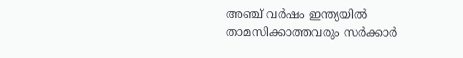അഞ്ച് വർഷം ഇന്ത്യയിൽ താമസിക്കാത്തവരും സർക്കാർ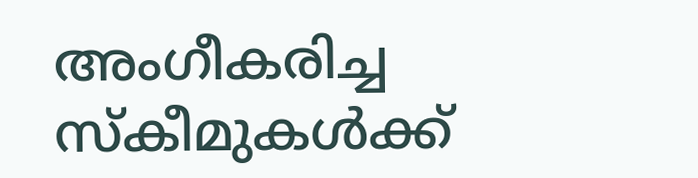അംഗീകരിച്ച സ്‌കീമുകൾക്ക്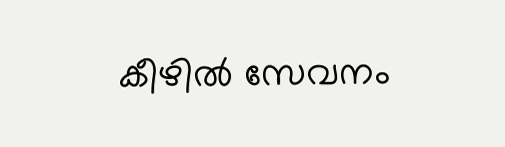കീഴിൽ സേവനം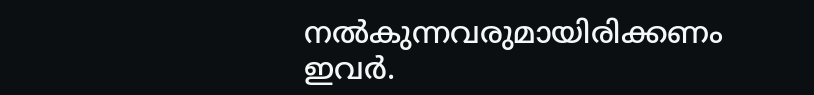നൽകുന്നവരുമായിരിക്കണം ഇവർ.